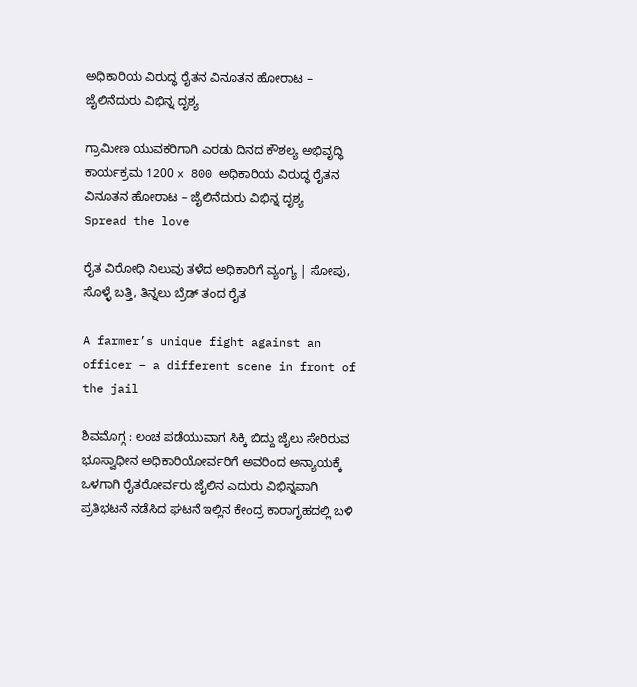ಅಧಿಕಾರಿಯ ವಿರುದ್ಧ ರೈತನ ವಿನೂತನ ಹೋರಾಟ – ಜೈಲಿನೆದುರು ವಿಭಿನ್ನ ದೃಶ್ಯ

ಗ್ರಾಮೀಣ ಯುವಕರಿಗಾಗಿ ಎರಡು ದಿನದ ಕೌಶಲ್ಯ ಅಭಿವೃದ್ಧಿ ಕಾರ್ಯಕ್ರಮ 1200 x 800 ಅಧಿಕಾರಿಯ ವಿರುದ್ಧ ರೈತನ ವಿನೂತನ ಹೋರಾಟ – ಜೈಲಿನೆದುರು ವಿಭಿನ್ನ ದೃಶ್ಯ
Spread the love

ರೈತ ವಿರೋಧಿ ನಿಲುವು ತಳೆದ ಅಧಿಕಾರಿಗೆ ವ್ಯಂಗ್ಯ | ಸೋಪು, ಸೊಳ್ಳೆ ಬತ್ತಿ, ತಿನ್ನಲು ಬ್ರೆಡ್ ತಂದ ರೈತ

A farmer’s unique fight against an officer – a different scene in front of the jail

ಶಿವಮೊಗ್ಗ : ಲಂಚ ಪಡೆಯುವಾಗ ಸಿಕ್ಕಿ ಬಿದ್ದು ಜೈಲು ಸೇರಿರುವ ಭೂಸ್ವಾಧೀನ ಅಧಿಕಾರಿಯೋರ್ವರಿಗೆ ಅವರಿಂದ ಅನ್ಯಾಯಕ್ಕೆ ಒಳಗಾಗಿ ರೈತರೋರ್ವರು ಜೈಲಿನ ಎದುರು ವಿಭಿನ್ನವಾಗಿ ಪ್ರತಿಭಟನೆ ನಡೆಸಿದ ಘಟನೆ ಇಲ್ಲಿನ ಕೇಂದ್ರ ಕಾರಾಗೃಹದಲ್ಲಿ ಬಳಿ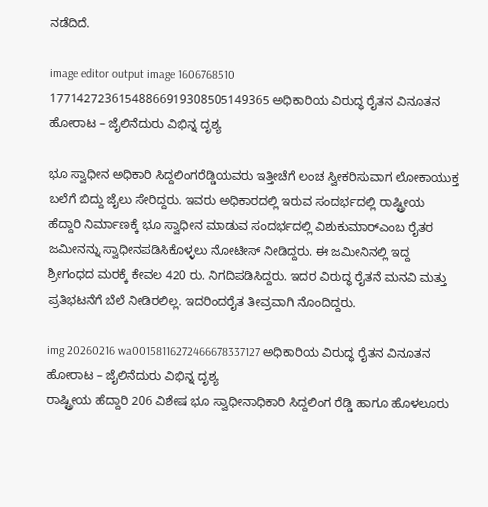ನಡೆದಿದೆ.

image editor output image 1606768510 17714272361548866919308505149365 ಅಧಿಕಾರಿಯ ವಿರುದ್ಧ ರೈತನ ವಿನೂತನ ಹೋರಾಟ – ಜೈಲಿನೆದುರು ವಿಭಿನ್ನ ದೃಶ್ಯ

ಭೂ ಸ್ವಾಧೀನ ಅಧಿಕಾರಿ ಸಿದ್ದಲಿಂಗರೆಡ್ಡಿಯವರು ಇತ್ತೀಚೆಗೆ ಲಂಚ ಸ್ವೀಕರಿಸುವಾಗ ಲೋಕಾಯುಕ್ತ ಬಲೆಗೆ ಬಿದ್ದು ಜೈಲು ಸೇರಿದ್ದರು. ಇವರು ಅಧಿಕಾರದಲ್ಲಿ ಇರುವ ಸಂದರ್ಭದಲ್ಲಿ ರಾಷ್ಟ್ರೀಯ ಹೆದ್ದಾರಿ ನಿರ್ಮಾಣಕ್ಕೆ ಭೂ ಸ್ವಾಧೀನ ಮಾಡುವ ಸಂದರ್ಭದಲ್ಲಿ ವಿಶುಕುಮಾರ್‌ಎಂಬ ರೈತರ ಜಮೀನನ್ನು ಸ್ವಾಧೀನಪಡಿಸಿಕೊಳ್ಳಲು ನೋಟೀಸ್ ನೀಡಿದ್ದರು. ಈ ಜಮೀನಿನಲ್ಲಿ ಇದ್ದ ಶ್ರೀಗಂಧದ ಮರಕ್ಕೆ ಕೇವಲ 420 ರು. ನಿಗದಿಪಡಿಸಿದ್ದರು. ಇದರ ವಿರುದ್ಧ ರೈತನೆ ಮನವಿ ಮತ್ತು ಪ್ರತಿಭಟನೆಗೆ ಬೆಲೆ ನೀಡಿರಲಿಲ್ಲ. ಇದರಿಂದರೈತ ತೀವ್ರವಾಗಿ ನೊಂದಿದ್ದರು.

img 20260216 wa00158116272466678337127 ಅಧಿಕಾರಿಯ ವಿರುದ್ಧ ರೈತನ ವಿನೂತನ ಹೋರಾಟ – ಜೈಲಿನೆದುರು ವಿಭಿನ್ನ ದೃಶ್ಯ
ರಾಷ್ಟ್ರೀಯ ಹೆದ್ದಾರಿ 206 ವಿಶೇಷ ಭೂ ಸ್ವಾಧೀನಾಧಿಕಾರಿ ಸಿದ್ದಲಿಂಗ ರೆಡ್ಡಿ ಹಾಗೂ ಹೊಳಲೂರು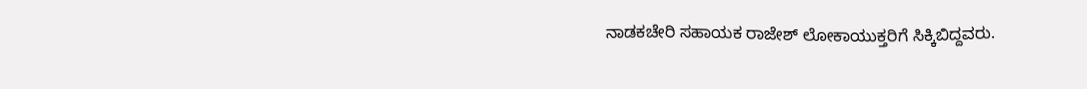ನಾಡಕಚೇರಿ ಸಹಾಯಕ ರಾಜೇಶ್ ಲೋಕಾಯುಕ್ತರಿಗೆ ಸಿಕ್ಕಿಬಿದ್ದವರು.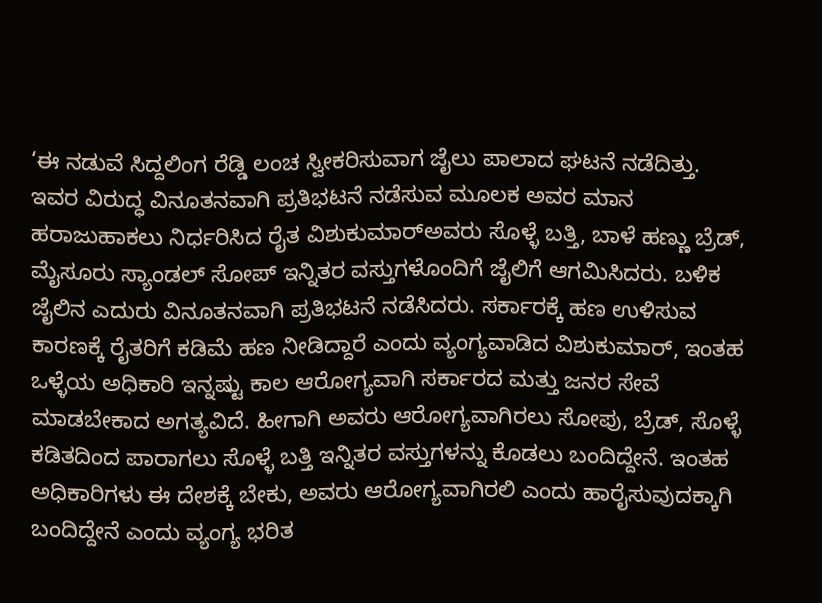‘ಈ ನಡುವೆ ಸಿದ್ದಲಿಂಗ ರೆಡ್ಡಿ ಲಂಚ ಸ್ವೀಕರಿಸುವಾಗ ಜೈಲು ಪಾಲಾದ ಘಟನೆ ನಡೆದಿತ್ತು. ಇವರ ವಿರುದ್ಧ ವಿನೂತನವಾಗಿ ಪ್ರತಿಭಟನೆ ನಡೆಸುವ ಮೂಲಕ ಅವರ ಮಾನ ಹರಾಜುಹಾಕಲು ನಿರ್ಧರಿಸಿದ ರೈತ ವಿಶುಕುಮಾರ್‌ಅವರು ಸೊಳ್ಳೆ ಬತ್ತಿ, ಬಾಳೆ ಹಣ್ಣು ಬ್ರೆಡ್, ಮೈಸೂರು ಸ್ಯಾಂಡಲ್ ಸೋಪ್ ಇನ್ನಿತರ ವಸ್ತುಗಳೊಂದಿಗೆ ಜೈಲಿಗೆ ಆಗಮಿಸಿದರು. ಬಳಿಕ ಜೈಲಿನ ಎದುರು ವಿನೂತನವಾಗಿ ಪ್ರತಿಭಟನೆ ನಡೆಸಿದರು. ಸರ್ಕಾರಕ್ಕೆ ಹಣ ಉಳಿಸುವ ಕಾರಣಕ್ಕೆ ರೈತರಿಗೆ ಕಡಿಮೆ ಹಣ ನೀಡಿದ್ದಾರೆ ಎಂದು ವ್ಯಂಗ್ಯವಾಡಿದ ವಿಶುಕುಮಾ‌ರ್, ಇಂತಹ ಒಳ್ಳೆಯ ಅಧಿಕಾರಿ ಇನ್ನಷ್ಟು ಕಾಲ ಆರೋಗ್ಯವಾಗಿ ಸರ್ಕಾರದ ಮತ್ತು ಜನರ ಸೇವೆ ಮಾಡಬೇಕಾದ ಅಗತ್ಯವಿದೆ. ಹೀಗಾಗಿ ಅವರು ಆರೋಗ್ಯವಾಗಿರಲು ಸೋಪು, ಬ್ರೆಡ್, ಸೊಳ್ಳೆ ಕಡಿತದಿಂದ ಪಾರಾಗಲು ಸೊಳ್ಳೆ ಬತ್ತಿ ಇನ್ನಿತರ ವಸ್ತುಗಳನ್ನು ಕೊಡಲು ಬಂದಿದ್ದೇನೆ. ಇಂತಹ ಅಧಿಕಾರಿಗಳು ಈ ದೇಶಕ್ಕೆ ಬೇಕು, ಅವರು ಆರೋಗ್ಯವಾಗಿರಲಿ ಎಂದು ಹಾರೈಸುವುದಕ್ಕಾಗಿ ಬಂದಿದ್ದೇನೆ ಎಂದು ವ್ಯಂಗ್ಯ ಭರಿತ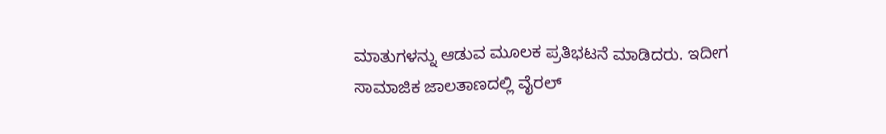ಮಾತುಗಳನ್ನು ಆಡುವ ಮೂಲಕ ಪ್ರತಿಭಟನೆ ಮಾಡಿದರು. ಇದೀಗ ಸಾಮಾಜಿಕ ಜಾಲತಾಣದಲ್ಲಿ ವೈರಲ್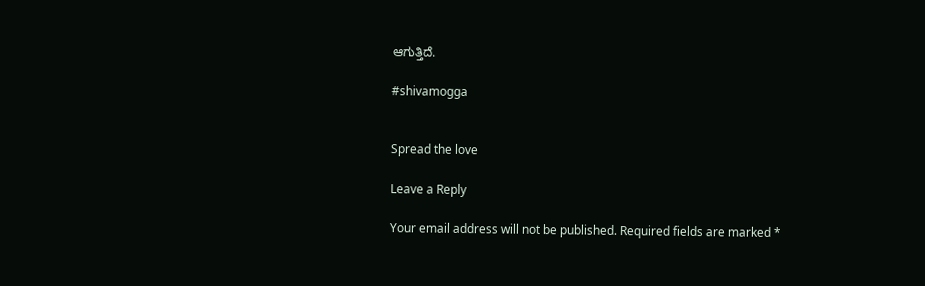ಆಗುತ್ತಿದೆ.

#shivamogga


Spread the love

Leave a Reply

Your email address will not be published. Required fields are marked *